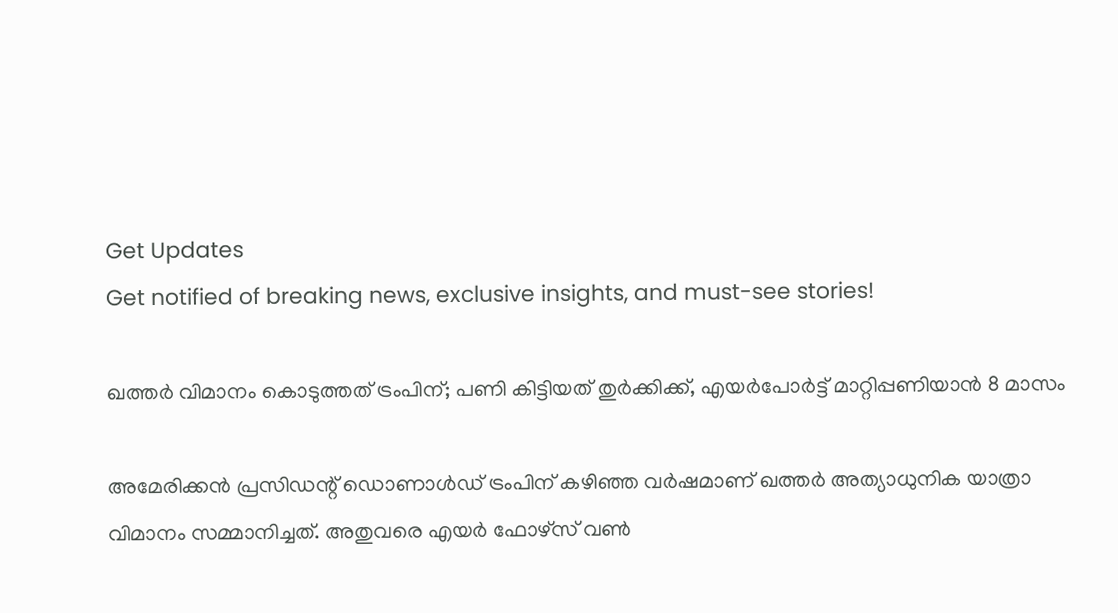Get Updates
Get notified of breaking news, exclusive insights, and must-see stories!

ഖത്തര്‍ വിമാനം കൊടുത്തത് ട്രംപിന്; പണി കിട്ടിയത് തുര്‍ക്കിക്ക്, എയര്‍പോര്‍ട്ട് മാറ്റിപ്പണിയാന്‍ 8 മാസം

അമേരിക്കന്‍ പ്രസിഡന്റ് ഡൊണാള്‍ഡ് ട്രംപിന് കഴിഞ്ഞ വര്‍ഷമാണ് ഖത്തര്‍ അത്യാധുനിക യാത്രാ വിമാനം സമ്മാനിച്ചത്. അതുവരെ എയര്‍ ഫോഴ്‌സ് വണ്‍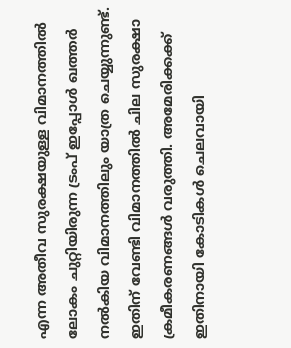എന്ന അതീവ സുരക്ഷയുള്ള വിമാനത്തില്‍ ലോകം ചുറ്റിയിരുന്ന ട്രംപ് ഇപ്പോള്‍ ഖത്തര്‍ നല്‍കിയ വിമാനത്തിലും യാത്ര ചെയ്യുന്നുണ്ട്. ഇതിന് വേണ്ടി വിമാനത്തില്‍ ചില സുരക്ഷാ ക്രമീകരണങ്ങള്‍ വരുത്തി. അമേരിക്കക്ക് ഇതിനായി കോടികള്‍ ചെലവായി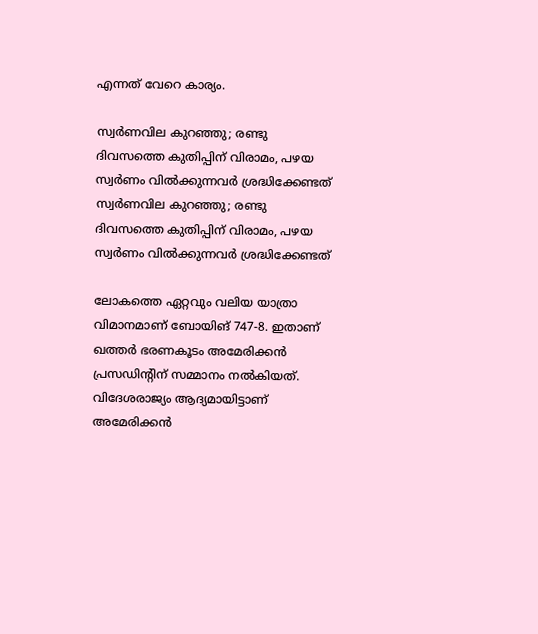എന്നത് വേറെ കാര്യം.

സ്വര്‍ണവില കുറഞ്ഞു; രണ്ടു ദിവസത്തെ കുതിപ്പിന് വിരാമം, പഴയ സ്വര്‍ണം വില്‍ക്കുന്നവര്‍ ശ്രദ്ധിക്കേണ്ടത്
സ്വര്‍ണവില കുറഞ്ഞു; രണ്ടു ദിവസത്തെ കുതിപ്പിന് വിരാമം, പഴയ സ്വര്‍ണം വില്‍ക്കുന്നവര്‍ ശ്രദ്ധിക്കേണ്ടത്

ലോകത്തെ ഏറ്റവും വലിയ യാത്രാ വിമാനമാണ് ബോയിങ് 747-8. ഇതാണ് ഖത്തര്‍ ഭരണകൂടം അമേരിക്കന്‍ പ്രസഡിന്റിന് സമ്മാനം നല്‍കിയത്. വിദേശരാജ്യം ആദ്യമായിട്ടാണ് അമേരിക്കന്‍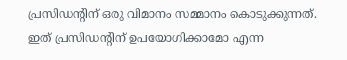പ്രസിഡന്റിന് ഒരു വിമാനം സമ്മാനം കൊടുക്കുന്നത്. ഇത് പ്രസിഡന്റിന് ഉപയോഗിക്കാമോ എന്ന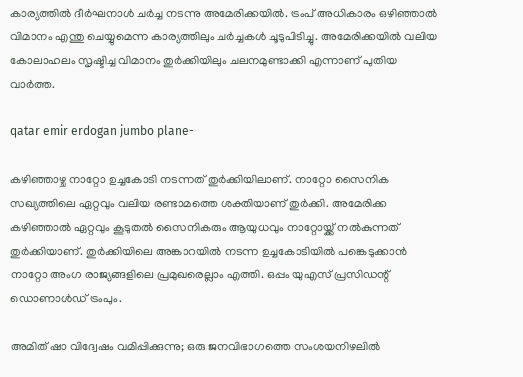കാര്യത്തില്‍ ദീര്‍ഘനാള്‍ ചര്‍ച്ച നടന്നു അമേരിക്കയില്‍. ട്രംപ് അധികാരം ഒഴിഞ്ഞാല്‍ വിമാനം എന്തു ചെയ്യുമെന്ന കാര്യത്തിലും ചര്‍ച്ചകള്‍ ചൂടുപിടിച്ചു. അമേരിക്കയില്‍ വലിയ കോലാഹലം സൃഷ്ടിച്ച വിമാനം തുര്‍ക്കിയിലും ചലനമുണ്ടാക്കി എന്നാണ് പുതിയ വാര്‍ത്ത.

qatar emir erdogan jumbo plane-

കഴിഞ്ഞാഴ്ച നാറ്റോ ഉച്ചകോടി നടന്നത് തുര്‍ക്കിയിലാണ്. നാറ്റോ സൈനിക സഖ്യത്തിലെ ഏറ്റവും വലിയ രണ്ടാമത്തെ ശക്തിയാണ് തുര്‍ക്കി. അമേരിക്ക കഴിഞ്ഞാല്‍ ഏറ്റവും കൂടുതല്‍ സൈനികരും ആയുധവും നാറ്റോയ്ക്ക് നല്‍കുന്നത് തുര്‍ക്കിയാണ്. തുര്‍ക്കിയിലെ അങ്കാറയില്‍ നടന്ന ഉച്ചകോടിയില്‍ പങ്കെടുക്കാന്‍ നാറ്റോ അംഗ രാജ്യങ്ങളിലെ പ്രമുഖരെല്ലാം എത്തി. ഒപ്പം യുഎസ് പ്രസിഡന്റ് ഡൊണാള്‍ഡ് ട്രംപും.

അമിത് ഷാ വിദ്വേഷം വമിപ്പിക്കുന്നു; ഒരു ജനവിഭാഗത്തെ സംശയനിഴലില്‍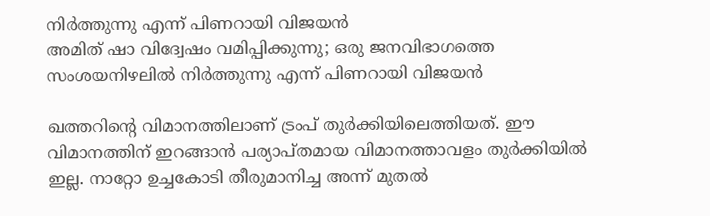നിര്‍ത്തുന്നു എന്ന് പിണറായി വിജയന്‍
അമിത് ഷാ വിദ്വേഷം വമിപ്പിക്കുന്നു; ഒരു ജനവിഭാഗത്തെ സംശയനിഴലില്‍ നിര്‍ത്തുന്നു എന്ന് പിണറായി വിജയന്‍

ഖത്തറിന്റെ വിമാനത്തിലാണ് ട്രംപ് തുര്‍ക്കിയിലെത്തിയത്. ഈ വിമാനത്തിന് ഇറങ്ങാന്‍ പര്യാപ്തമായ വിമാനത്താവളം തുര്‍ക്കിയില്‍ ഇല്ല. നാറ്റോ ഉച്ചകോടി തീരുമാനിച്ച അന്ന് മുതല്‍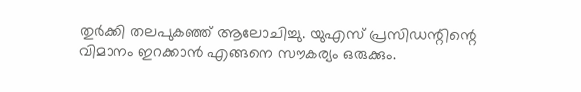തുര്‍ക്കി തലപുകഞ്ഞ് ആലോചിച്ചു. യുഎസ് പ്രസിഡന്റിന്റെ വിമാനം ഇറക്കാന്‍ എങ്ങനെ സൗകര്യം ഒരുക്കും.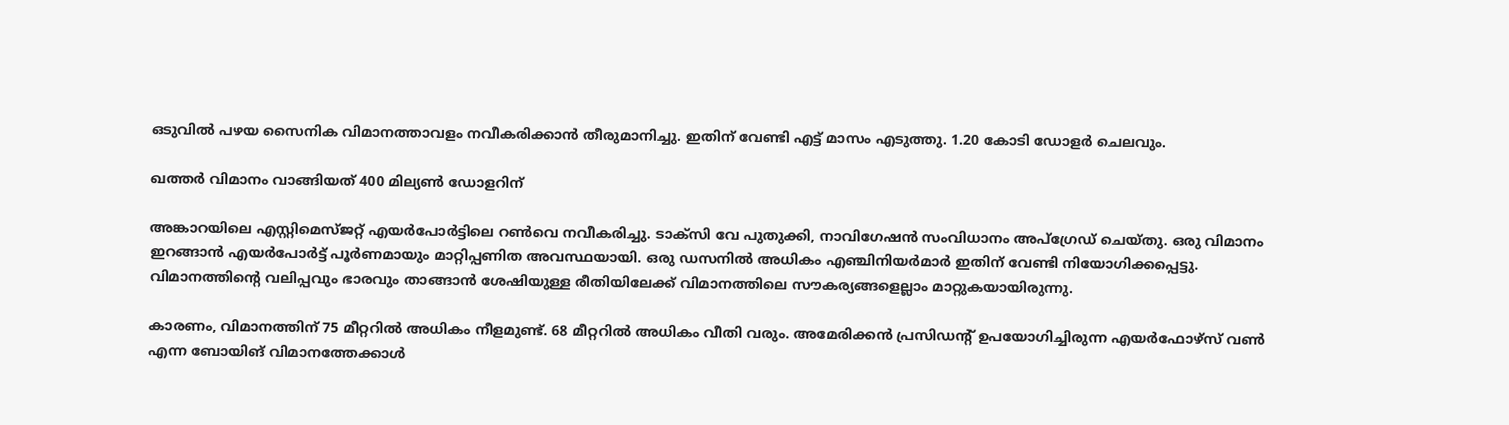ഒടുവില്‍ പഴയ സൈനിക വിമാനത്താവളം നവീകരിക്കാന്‍ തീരുമാനിച്ചു. ഇതിന് വേണ്ടി എട്ട് മാസം എടുത്തു. 1.20 കോടി ഡോളര്‍ ചെലവും.

ഖത്തര്‍ വിമാനം വാങ്ങിയത് 400 മില്യണ്‍ ഡോളറിന്

അങ്കാറയിലെ എസ്റ്റിമെസ്ജറ്റ് എയര്‍പോര്‍ട്ടിലെ റണ്‍വെ നവീകരിച്ചു. ടാക്‌സി വേ പുതുക്കി, നാവിഗേഷന്‍ സംവിധാനം അപ്‌ഗ്രേഡ് ചെയ്തു. ഒരു വിമാനം ഇറങ്ങാന്‍ എയര്‍പോര്‍ട്ട് പൂര്‍ണമായും മാറ്റിപ്പണിത അവസ്ഥയായി. ഒരു ഡസനില്‍ അധികം എഞ്ചിനിയര്‍മാര്‍ ഇതിന് വേണ്ടി നിയോഗിക്കപ്പെട്ടു. വിമാനത്തിന്റെ വലിപ്പവും ഭാരവും താങ്ങാന്‍ ശേഷിയുള്ള രീതിയിലേക്ക് വിമാനത്തിലെ സൗകര്യങ്ങളെല്ലാം മാറ്റുകയായിരുന്നു.

കാരണം, വിമാനത്തിന് 75 മീറ്ററില്‍ അധികം നീളമുണ്ട്. 68 മീറ്ററില്‍ അധികം വീതി വരും. അമേരിക്കന്‍ പ്രസിഡന്റ് ഉപയോഗിച്ചിരുന്ന എയര്‍ഫോഴ്‌സ് വണ്‍ എന്ന ബോയിങ് വിമാനത്തേക്കാള്‍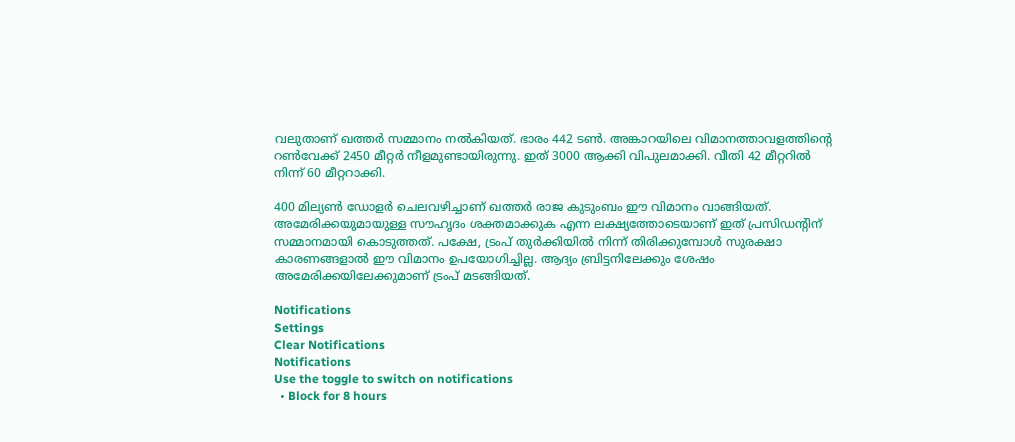വലുതാണ് ഖത്തര്‍ സമ്മാനം നല്‍കിയത്. ഭാരം 442 ടണ്‍. അങ്കാറയിലെ വിമാനത്താവളത്തിന്റെ റണ്‍വേക്ക് 2450 മീറ്റര്‍ നീളമുണ്ടായിരുന്നു. ഇത് 3000 ആക്കി വിപുലമാക്കി. വീതി 42 മീറ്ററില്‍ നിന്ന് 60 മീറ്ററാക്കി.

400 മില്യണ്‍ ഡോളര്‍ ചെലവഴിച്ചാണ് ഖത്തര്‍ രാജ കുടുംബം ഈ വിമാനം വാങ്ങിയത്. അമേരിക്കയുമായുള്ള സൗഹൃദം ശക്തമാക്കുക എന്ന ലക്ഷ്യത്തോടെയാണ് ഇത് പ്രസിഡന്റിന് സമ്മാനമായി കൊടുത്തത്. പക്ഷേ, ട്രംപ് തുര്‍ക്കിയില്‍ നിന്ന് തിരിക്കുമ്പോള്‍ സുരക്ഷാ കാരണങ്ങളാല്‍ ഈ വിമാനം ഉപയോഗിച്ചില്ല. ആദ്യം ബ്രിട്ടനിലേക്കും ശേഷം അമേരിക്കയിലേക്കുമാണ് ട്രംപ് മടങ്ങിയത്.

Notifications
Settings
Clear Notifications
Notifications
Use the toggle to switch on notifications
  • Block for 8 hours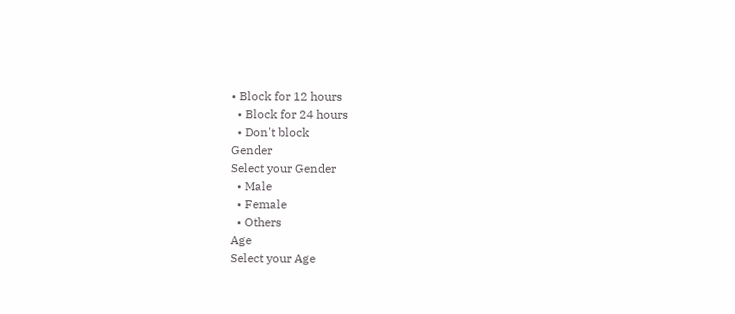• Block for 12 hours
  • Block for 24 hours
  • Don't block
Gender
Select your Gender
  • Male
  • Female
  • Others
Age
Select your Age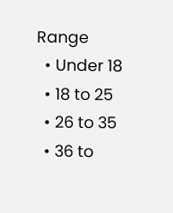Range
  • Under 18
  • 18 to 25
  • 26 to 35
  • 36 to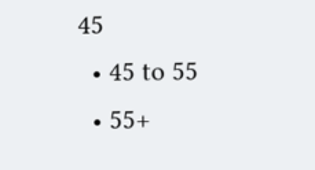45
  • 45 to 55
  • 55+